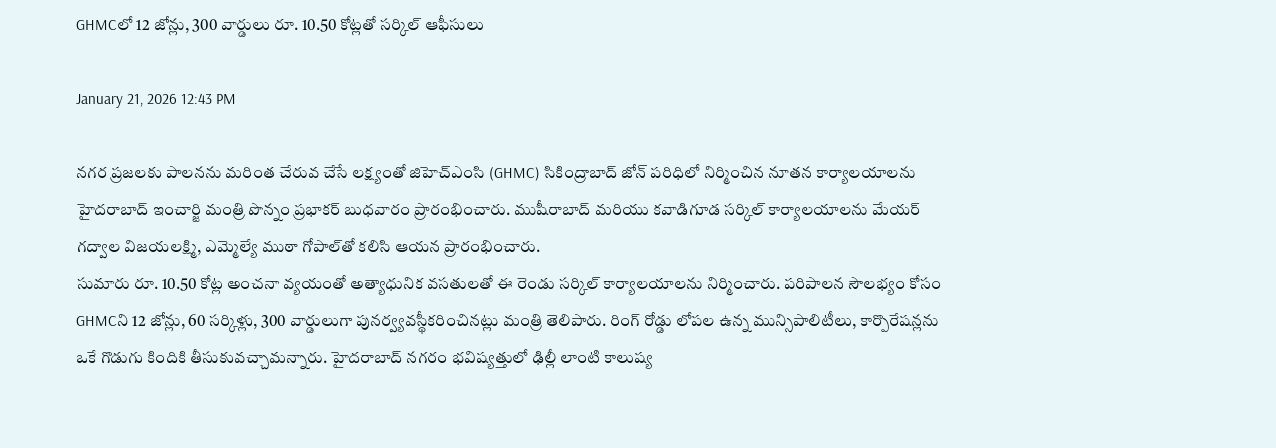GHMCలో 12 జోన్లు, 300 వార్డులు రూ. 10.50 కోట్లతో సర్కిల్ ఆఫీసులు

January 21, 2026 12:43 PM

నగర ప్రజలకు పాలనను మరింత చేరువ చేసే లక్ష్యంతో జిహెచ్ఎంసి (GHMC) సికింద్రాబాద్ జోన్ పరిధిలో నిర్మించిన నూతన కార్యాలయాలను హైదరాబాద్ ఇంచార్జి మంత్రి పొన్నం ప్రభాకర్ బుధవారం ప్రారంభించారు. ముషీరాబాద్ మరియు కవాడిగూడ సర్కిల్ కార్యాలయాలను మేయర్ గద్వాల విజయలక్ష్మి, ఎమ్మెల్యే ముఠా గోపాల్‌తో కలిసి ఆయన ప్రారంభించారు.
సుమారు రూ. 10.50 కోట్ల అంచనా వ్యయంతో అత్యాధునిక వసతులతో ఈ రెండు సర్కిల్ కార్యాలయాలను నిర్మించారు. పరిపాలన సౌలభ్యం కోసం GHMCని 12 జోన్లు, 60 సర్కిళ్లు, 300 వార్డులుగా పునర్వ్యవస్థీకరించినట్లు మంత్రి తెలిపారు. రింగ్ రోడ్డు లోపల ఉన్న మున్సిపాలిటీలు, కార్పొరేషన్లను ఒకే గొడుగు కిందికి తీసుకువచ్చామన్నారు. హైదరాబాద్ నగరం భవిష్యత్తులో ఢిల్లీ లాంటి కాలుష్య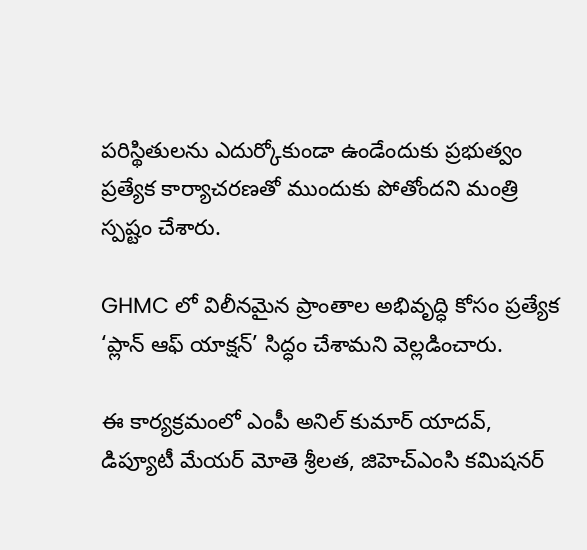పరిస్థితులను ఎదుర్కోకుండా ఉండేందుకు ప్రభుత్వం ప్రత్యేక కార్యాచరణతో ముందుకు పోతోందని మంత్రి స్పష్టం చేశారు.

GHMC లో విలీనమైన ప్రాంతాల అభివృద్ధి కోసం ప్రత్యేక ‘ప్లాన్ ఆఫ్ యాక్షన్’ సిద్ధం చేశామని వెల్లడించారు.

ఈ కార్యక్రమంలో ఎంపీ అనిల్ కుమార్ యాదవ్, డిప్యూటీ మేయర్ మోతె శ్రీలత, జిహెచ్ఎంసి కమిషనర్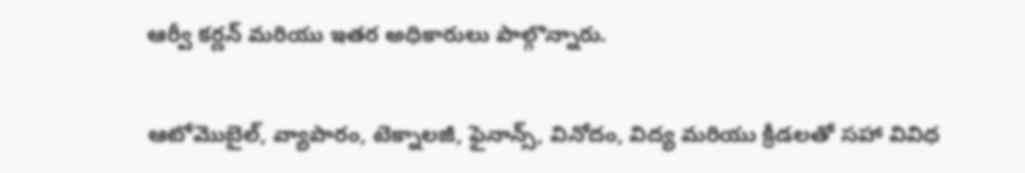ఆర్వీ కర్ణన్ మరియు ఇతర అధికారులు పాల్గొన్నారు.


ఆటోమొబైల్, వ్యాపారం, టెక్నాలజీ, ఫైనాన్స్, వినోదం, విద్య మరియు క్రీడలతో సహా వివిధ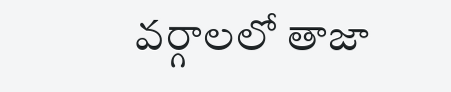వర్గాలలో తాజా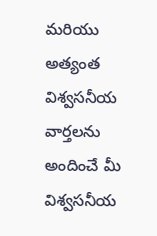మరియు అత్యంత విశ్వసనీయ వార్తలను అందించే మీ విశ్వసనీయ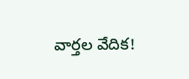వార్తల వేదిక!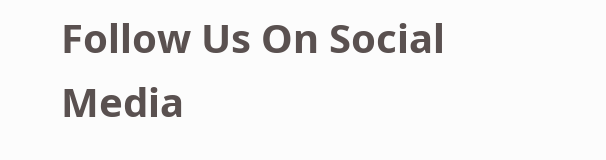Follow Us On Social Media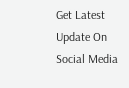Get Latest Update On Social Media